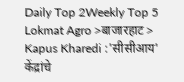Daily Top 2Weekly Top 5
Lokmat Agro >बाजारहाट > Kapus Kharedi :'सीसीआय' केंद्रांचे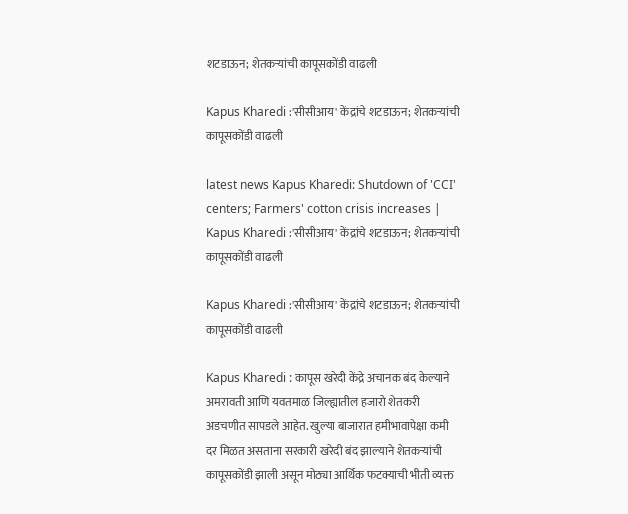शटडाऊन; शेतकऱ्यांची कापूसकोंडी वाढली

Kapus Kharedi :'सीसीआय' केंद्रांचे शटडाऊन; शेतकऱ्यांची कापूसकोंडी वाढली

latest news Kapus Kharedi: Shutdown of 'CCI' centers; Farmers' cotton crisis increases | Kapus Kharedi :'सीसीआय' केंद्रांचे शटडाऊन; शेतकऱ्यांची कापूसकोंडी वाढली

Kapus Kharedi :'सीसीआय' केंद्रांचे शटडाऊन; शेतकऱ्यांची कापूसकोंडी वाढली

Kapus Kharedi : कापूस खरेदी केंद्रे अचानक बंद केल्याने अमरावती आणि यवतमाळ जिल्ह्यातील हजारो शेतकरी अडचणीत सापडले आहेत. खुल्या बाजारात हमीभावापेक्षा कमी दर मिळत असताना सरकारी खरेदी बंद झाल्याने शेतकऱ्यांची कापूसकोंडी झाली असून मोठ्या आर्थिक फटक्याची भीती व्यक्त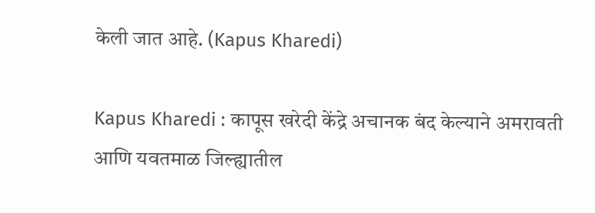केली जात आहे. (Kapus Kharedi)

Kapus Kharedi : कापूस खरेदी केंद्रे अचानक बंद केल्याने अमरावती आणि यवतमाळ जिल्ह्यातील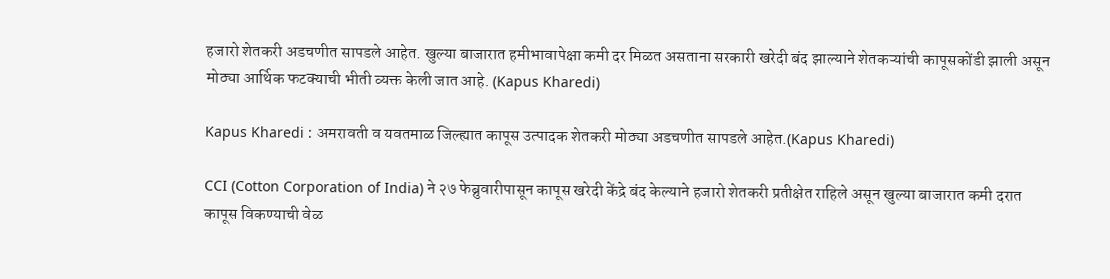हजारो शेतकरी अडचणीत सापडले आहेत. खुल्या बाजारात हमीभावापेक्षा कमी दर मिळत असताना सरकारी खरेदी बंद झाल्याने शेतकऱ्यांची कापूसकोंडी झाली असून मोठ्या आर्थिक फटक्याची भीती व्यक्त केली जात आहे. (Kapus Kharedi)

Kapus Kharedi : अमरावती व यवतमाळ जिल्ह्यात कापूस उत्पादक शेतकरी मोठ्या अडचणीत सापडले आहेत.(Kapus Kharedi)

CCI (Cotton Corporation of India) ने २७ फेब्रुवारीपासून कापूस खरेदी केंद्रे बंद केल्याने हजारो शेतकरी प्रतीक्षेत राहिले असून खुल्या बाजारात कमी दरात कापूस विकण्याची वेळ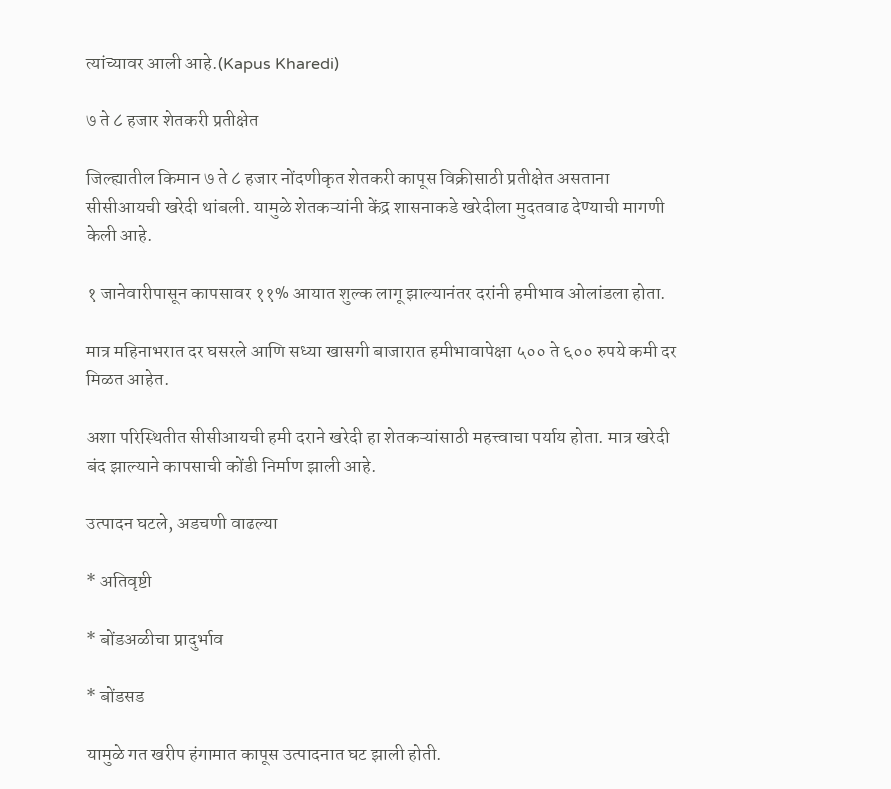त्यांच्यावर आली आहे.(Kapus Kharedi)

७ ते ८ हजार शेतकरी प्रतीक्षेत

जिल्ह्यातील किमान ७ ते ८ हजार नोंदणीकृत शेतकरी कापूस विक्रीसाठी प्रतीक्षेत असताना सीसीआयची खरेदी थांबली. यामुळे शेतकऱ्यांनी केंद्र शासनाकडे खरेदीला मुदतवाढ देण्याची मागणी केली आहे.

१ जानेवारीपासून कापसावर ११% आयात शुल्क लागू झाल्यानंतर दरांनी हमीभाव ओलांडला होता.

मात्र महिनाभरात दर घसरले आणि सध्या खासगी बाजारात हमीभावापेक्षा ५०० ते ६०० रुपये कमी दर मिळत आहेत.

अशा परिस्थितीत सीसीआयची हमी दराने खरेदी हा शेतकऱ्यांसाठी महत्त्वाचा पर्याय होता. मात्र खरेदी बंद झाल्याने कापसाची कोंडी निर्माण झाली आहे.

उत्पादन घटले, अडचणी वाढल्या

* अतिवृष्टी

* बोंडअळीचा प्रादुर्भाव

* बोंडसड

यामुळे गत खरीप हंगामात कापूस उत्पादनात घट झाली होती.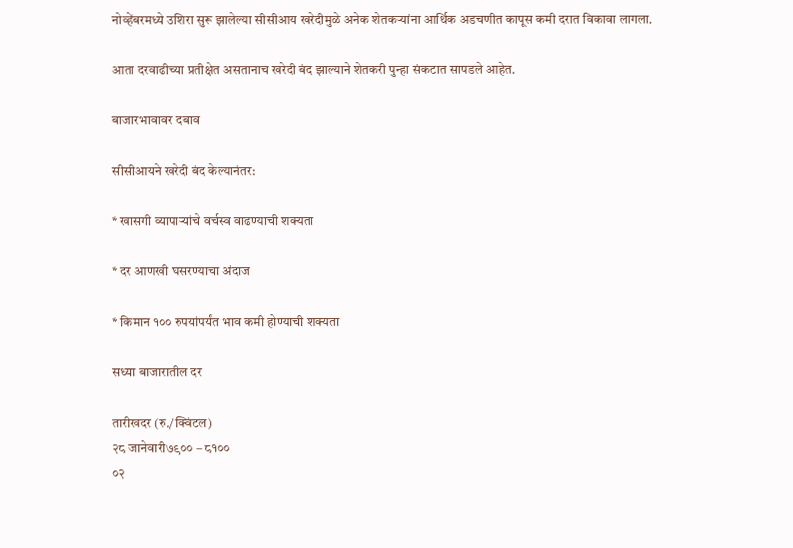नोव्हेंबरमध्ये उशिरा सुरू झालेल्या सीसीआय खरेदीमुळे अनेक शेतकऱ्यांना आर्थिक अडचणीत कापूस कमी दरात विकावा लागला.

आता दरवाढीच्या प्रतीक्षेत असतानाच खरेदी बंद झाल्याने शेतकरी पुन्हा संकटात सापडले आहेत.

बाजारभावावर दबाव

सीसीआयने खरेदी बंद केल्यानंतर:

* खासगी व्यापाऱ्यांचे वर्चस्व वाढण्याची शक्यता

* दर आणखी घसरण्याचा अंदाज

* किमान १०० रुपयांपर्यंत भाव कमी होण्याची शक्यता

सध्या बाजारातील दर

तारीखदर (रु./क्विंटल)
२८ जानेवारी७९०० – ८१००
०२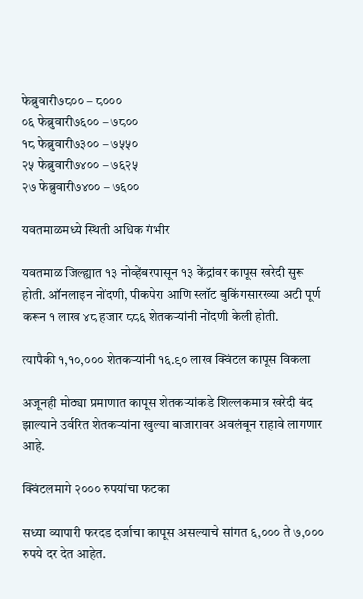फेब्रुवारी७८०० – ८०००
०६ फेब्रुवारी७६०० – ७८००
१८ फेब्रुवारी७३०० – ७५५०
२५ फेब्रुवारी७४०० – ७६२५
२७ फेब्रुवारी७४०० – ७६००

यवतमाळमध्ये स्थिती अधिक गंभीर

यवतमाळ जिल्ह्यात १३ नोव्हेंबरपासून १३ केंद्रांवर कापूस खरेदी सुरू होती. ऑनलाइन नोंदणी, पीकपेरा आणि स्लॉट बुकिंगसारख्या अटी पूर्ण करून १ लाख ४८ हजार ८८६ शेतकऱ्यांनी नोंदणी केली होती.

त्यापैकी १,१०,००० शेतकऱ्यांनी १६.९० लाख क्विंटल कापूस विकला

अजूनही मोठ्या प्रमाणात कापूस शेतकऱ्यांकडे शिल्लकमात्र खरेदी बंद झाल्याने उर्वरित शेतकऱ्यांना खुल्या बाजारावर अवलंबून राहावे लागणार आहे.

क्विंटलमागे २००० रुपयांचा फटका

सध्या व्यापारी फरदड दर्जाचा कापूस असल्याचे सांगत ६,००० ते ७,००० रुपये दर देत आहेत.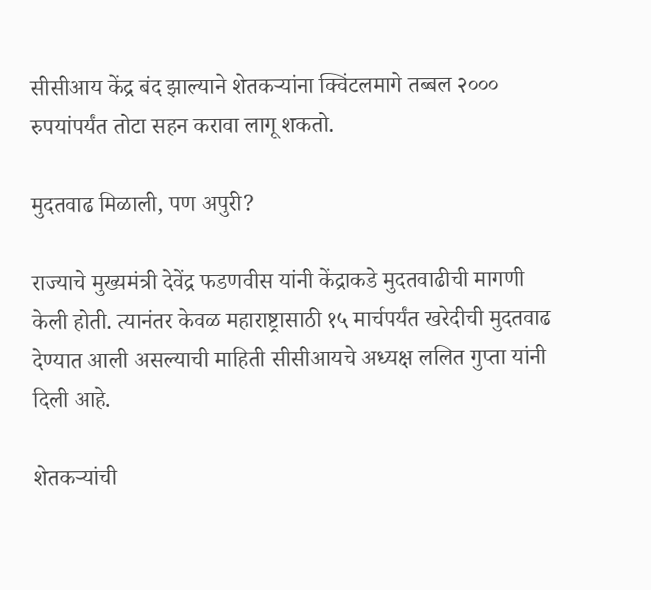सीसीआय केंद्र बंद झाल्याने शेतकऱ्यांना क्विंटलमागे तब्बल २००० रुपयांपर्यंत तोटा सहन करावा लागू शकतो.

मुदतवाढ मिळाली, पण अपुरी?

राज्याचे मुख्यमंत्री देवेंद्र फडणवीस यांनी केंद्राकडे मुदतवाढीची मागणी केली होती. त्यानंतर केवळ महाराष्ट्रासाठी १५ मार्चपर्यंत खरेदीची मुदतवाढ देण्यात आली असल्याची माहिती सीसीआयचे अध्यक्ष ललित गुप्ता यांनी दिली आहे.

शेतकऱ्यांची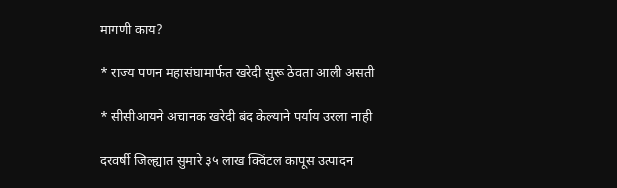मागणी काय?

* राज्य पणन महासंघामार्फत खरेदी सुरू ठेवता आली असती

* सीसीआयने अचानक खरेदी बंद केल्याने पर्याय उरला नाही

दरवर्षी जिल्ह्यात सुमारे ३५ लाख क्विंटल कापूस उत्पादन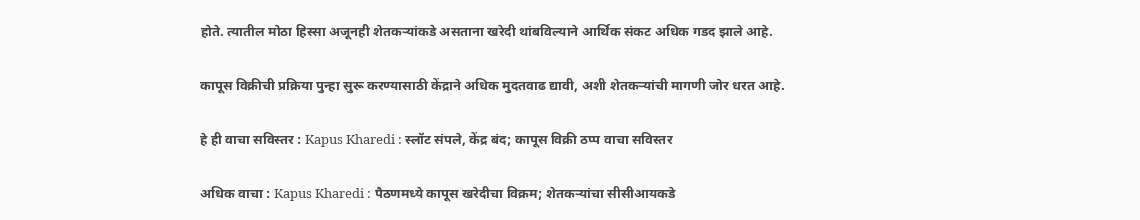होते. त्यातील मोठा हिस्सा अजूनही शेतकऱ्यांकडे असताना खरेदी थांबविल्याने आर्थिक संकट अधिक गडद झाले आहे.

कापूस विक्रीची प्रक्रिया पुन्हा सुरू करण्यासाठी केंद्राने अधिक मुदतवाढ द्यावी, अशी शेतकऱ्यांची मागणी जोर धरत आहे.

हे ही वाचा सविस्तर : Kapus Kharedi : स्लॉट संपले, केंद्र बंद; कापूस विक्री ठप्प वाचा सविस्तर

अधिक वाचा : Kapus Kharedi : पैठणमध्ये कापूस खरेदीचा विक्रम; शेतकऱ्यांचा सीसीआयकडे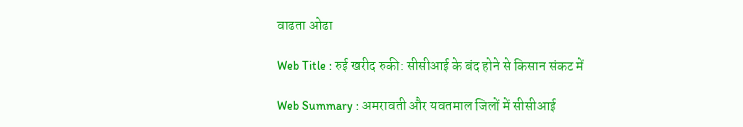वाढता ओढा

Web Title : रुई खरीद रुकी: सीसीआई के बंद होने से किसान संकट में

Web Summary : अमरावती और यवतमाल जिलों में सीसीआई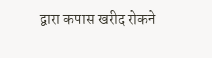द्वारा कपास खरीद रोकने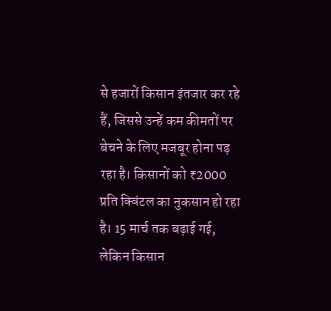से हजारों किसान इंतजार कर रहे हैं, जिससे उन्हें कम कीमतों पर बेचने के लिए मजबूर होना पड़ रहा है। किसानों को ₹2000 प्रति क्विंटल का नुकसान हो रहा है। 15 मार्च तक बढ़ाई गई, लेकिन किसान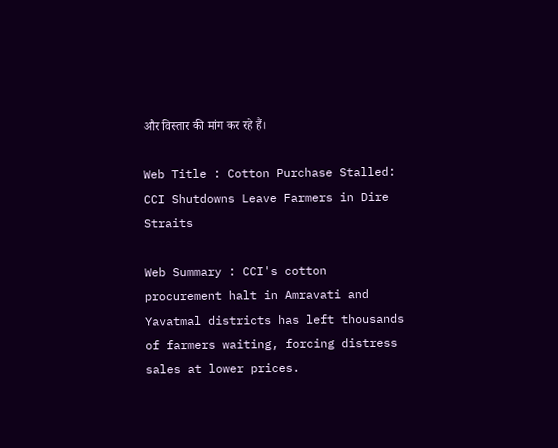और विस्तार की मांग कर रहे हैं।

Web Title : Cotton Purchase Stalled: CCI Shutdowns Leave Farmers in Dire Straits

Web Summary : CCI's cotton procurement halt in Amravati and Yavatmal districts has left thousands of farmers waiting, forcing distress sales at lower prices.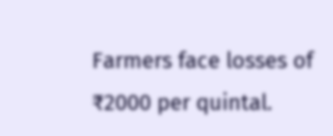Farmers face losses of ₹2000 per quintal.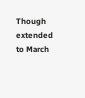Though extended to March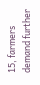15, farmers demand further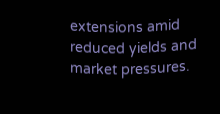extensions amid reduced yields and market pressures.